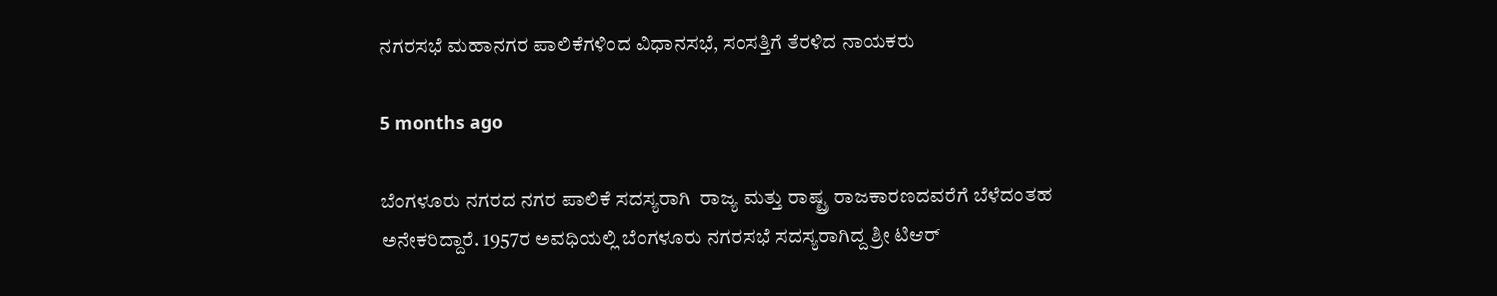ನಗರಸಭೆ ಮಹಾನಗರ ಪಾಲಿಕೆಗಳಿಂದ ವಿಧಾನಸಭೆ, ಸಂಸತ್ತಿಗೆ ತೆರಳಿದ ನಾಯಕರು

5 months ago

ಬೆಂಗಳೂರು ನಗರದ ನಗರ ಪಾಲಿಕೆ ಸದಸ್ಯರಾಗಿ  ರಾಜ್ಯ ಮತ್ತು ರಾಷ್ಟ್ರ ರಾಜಕಾರಣದವರೆಗೆ ಬೆಳೆದಂತಹ ಅನೇಕರಿದ್ದಾರೆ. 1957ರ ಅವಧಿಯಲ್ಲಿ ಬೆಂಗಳೂರು ನಗರಸಭೆ ಸದಸ್ಯರಾಗಿದ್ದ ಶ್ರೀ ಟಿಆರ್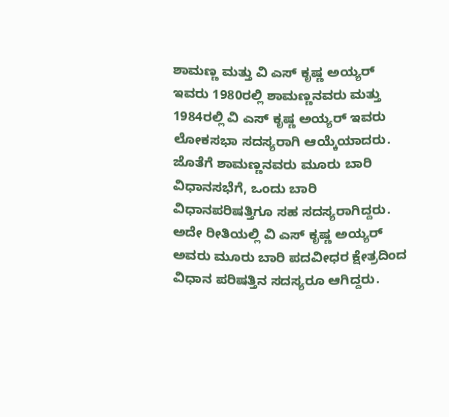ಶಾಮಣ್ಣ ಮತ್ತು ವಿ ಎಸ್ ಕೃಷ್ಣ ಅಯ್ಯರ್ ಇವರು 1980ರಲ್ಲಿ ಶಾಮಣ್ಣನವರು ಮತ್ತು 1984ರಲ್ಲಿ ವಿ ಎಸ್ ಕೃಷ್ಣ ಅಯ್ಯರ್ ಇವರು ಲೋಕಸಭಾ ಸದಸ್ಯರಾಗಿ ಆಯ್ಕೆಯಾದರು. ಜೊತೆಗೆ ಶಾಮಣ್ಣನವರು ಮೂರು ಬಾರಿ ವಿಧಾನಸಭೆಗೆ, ಒಂದು ಬಾರಿ ವಿಧಾನಪರಿಷತ್ತಿಗೂ ಸಹ ಸದಸ್ಯರಾಗಿದ್ದರು. ಅದೇ ರೀತಿಯಲ್ಲಿ ವಿ ಎಸ್ ಕೃಷ್ಣ ಅಯ್ಯರ್ ಅವರು ಮೂರು ಬಾರಿ ಪದವೀಧರ ಕ್ಷೇತ್ರದಿಂದ ವಿಧಾನ ಪರಿಷತ್ತಿನ ಸದಸ್ಯರೂ ಆಗಿದ್ದರು.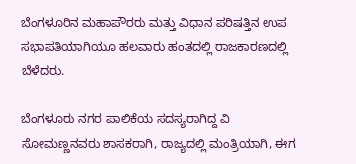ಬೆಂಗಳೂರಿನ ಮಹಾಪೌರರು ಮತ್ತು ವಿಧಾನ ಪರಿಷತ್ತಿನ ಉಪ ಸಭಾಪತಿಯಾಗಿಯೂ ಹಲವಾರು ಹಂತದಲ್ಲಿ ರಾಜಕಾರಣದಲ್ಲಿ ಬೆಳೆದರು.

ಬೆಂಗಳೂರು ನಗರ ಪಾಲಿಕೆಯ ಸದಸ್ಯರಾಗಿದ್ದ ವಿ ಸೋಮಣ್ಣನವರು ಶಾಸಕರಾಗಿ, ರಾಜ್ಯದಲ್ಲಿ ಮಂತ್ರಿಯಾಗಿ, ಈಗ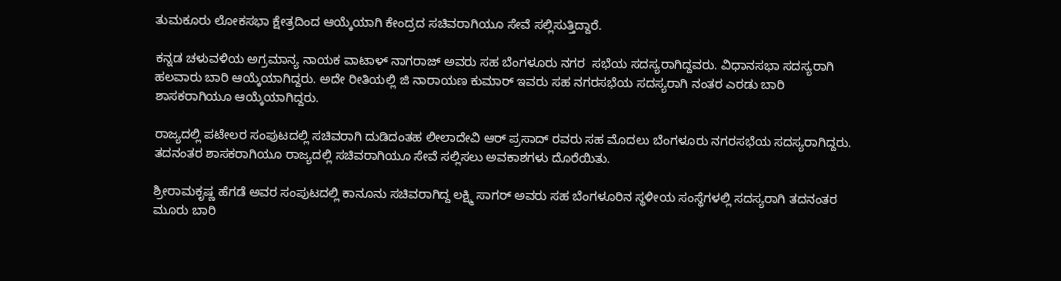ತುಮಕೂರು ಲೋಕಸಭಾ ಕ್ಷೇತ್ರದಿಂದ ಆಯ್ಕೆಯಾಗಿ ಕೇಂದ್ರದ ಸಚಿವರಾಗಿಯೂ ಸೇವೆ ಸಲ್ಲಿಸುತ್ತಿದ್ದಾರೆ.

ಕನ್ನಡ ಚಳುವಳಿಯ ಅಗ್ರಮಾನ್ಯ ನಾಯಕ ವಾಟಾಳ್ ನಾಗರಾಜ್ ಅವರು ಸಹ ಬೆಂಗಳೂರು ನಗರ  ಸಭೆಯ ಸದಸ್ಯರಾಗಿದ್ದವರು. ವಿಧಾನಸಭಾ ಸದಸ್ಯರಾಗಿ ಹಲವಾರು ಬಾರಿ ಆಯ್ಕೆಯಾಗಿದ್ದರು. ಅದೇ ರೀತಿಯಲ್ಲಿ ಜಿ ನಾರಾಯಣ ಕುಮಾರ್ ಇವರು ಸಹ ನಗರಸಭೆಯ ಸದಸ್ಯರಾಗಿ ನಂತರ ಎರಡು ಬಾರಿ ಶಾಸಕರಾಗಿಯೂ ಆಯ್ಕೆಯಾಗಿದ್ದರು.

ರಾಜ್ಯದಲ್ಲಿ ಪಟೇಲರ ಸಂಪುಟದಲ್ಲಿ ಸಚಿವರಾಗಿ ದುಡಿದಂತಹ ಲೀಲಾದೇವಿ ಆರ್ ಪ್ರಸಾದ್ ರವರು ಸಹ ಮೊದಲು ಬೆಂಗಳೂರು ನಗರಸಭೆಯ ಸದಸ್ಯರಾಗಿದ್ದರು. ತದನಂತರ ಶಾಸಕರಾಗಿಯೂ ರಾಜ್ಯದಲ್ಲಿ ಸಚಿವರಾಗಿಯೂ ಸೇವೆ ಸಲ್ಲಿಸಲು ಅವಕಾಶಗಳು ದೊರೆಯಿತು.

ಶ್ರೀರಾಮಕೃಷ್ಣ ಹೆಗಡೆ ಅವರ ಸಂಪುಟದಲ್ಲಿ ಕಾನೂನು ಸಚಿವರಾಗಿದ್ದ ಲಕ್ಷ್ಮಿ ಸಾಗರ್ ಅವರು ಸಹ ಬೆಂಗಳೂರಿನ ಸ್ಥಳೀಯ ಸಂಸ್ಥೆಗಳಲ್ಲಿ ಸದಸ್ಯರಾಗಿ ತದನಂತರ ಮೂರು ಬಾರಿ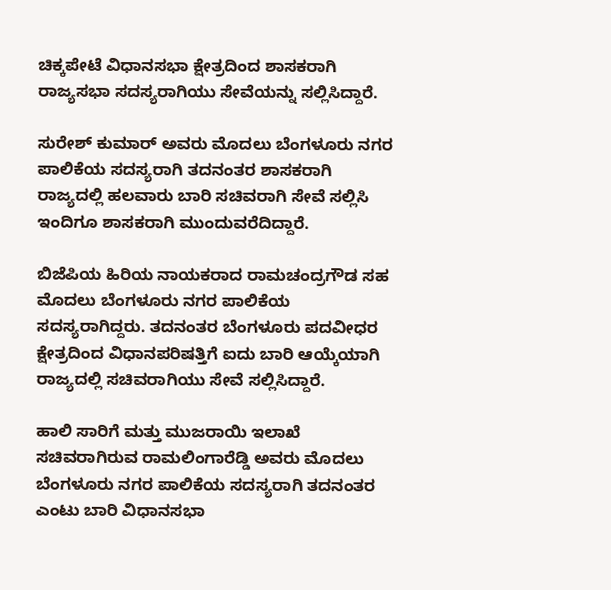ಚಿಕ್ಕಪೇಟೆ ವಿಧಾನಸಭಾ ಕ್ಷೇತ್ರದಿಂದ ಶಾಸಕರಾಗಿ ರಾಜ್ಯಸಭಾ ಸದಸ್ಯರಾಗಿಯು ಸೇವೆಯನ್ನು ಸಲ್ಲಿಸಿದ್ದಾರೆ.

ಸುರೇಶ್ ಕುಮಾರ್ ಅವರು ಮೊದಲು ಬೆಂಗಳೂರು ನಗರ ಪಾಲಿಕೆಯ ಸದಸ್ಯರಾಗಿ ತದನಂತರ ಶಾಸಕರಾಗಿ ರಾಜ್ಯದಲ್ಲಿ ಹಲವಾರು ಬಾರಿ ಸಚಿವರಾಗಿ ಸೇವೆ ಸಲ್ಲಿಸಿ ಇಂದಿಗೂ ಶಾಸಕರಾಗಿ ಮುಂದುವರೆದಿದ್ದಾರೆ.

ಬಿಜೆಪಿಯ ಹಿರಿಯ ನಾಯಕರಾದ ರಾಮಚಂದ್ರಗೌಡ ಸಹ ಮೊದಲು ಬೆಂಗಳೂರು ನಗರ ಪಾಲಿಕೆಯ ಸದಸ್ಯರಾಗಿದ್ದರು. ತದನಂತರ ಬೆಂಗಳೂರು ಪದವೀಧರ ಕ್ಷೇತ್ರದಿಂದ ವಿಧಾನಪರಿಷತ್ತಿಗೆ ಐದು ಬಾರಿ ಆಯ್ಕೆಯಾಗಿ ರಾಜ್ಯದಲ್ಲಿ ಸಚಿವರಾಗಿಯು ಸೇವೆ ಸಲ್ಲಿಸಿದ್ದಾರೆ.

ಹಾಲಿ ಸಾರಿಗೆ ಮತ್ತು ಮುಜರಾಯಿ ಇಲಾಖೆ ಸಚಿವರಾಗಿರುವ ರಾಮಲಿಂಗಾರೆಡ್ಡಿ ಅವರು ಮೊದಲು ಬೆಂಗಳೂರು ನಗರ ಪಾಲಿಕೆಯ ಸದಸ್ಯರಾಗಿ ತದನಂತರ ಎಂಟು ಬಾರಿ ವಿಧಾನಸಭಾ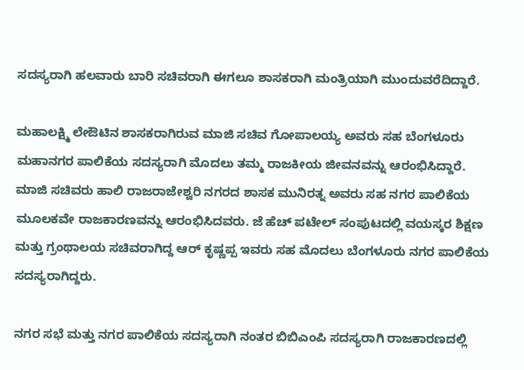ಸದಸ್ಯರಾಗಿ ಹಲವಾರು ಬಾರಿ ಸಚಿವರಾಗಿ ಈಗಲೂ ಶಾಸಕರಾಗಿ ಮಂತ್ರಿಯಾಗಿ ಮುಂದುವರೆದಿದ್ದಾರೆ.

ಮಹಾಲಕ್ಷ್ಮಿ ಲೇಔಟಿನ ಶಾಸಕರಾಗಿರುವ ಮಾಜಿ ಸಚಿವ ಗೋಪಾಲಯ್ಯ ಅವರು ಸಹ ಬೆಂಗಳೂರು ಮಹಾನಗರ ಪಾಲಿಕೆಯ ಸದಸ್ಯರಾಗಿ ಮೊದಲು ತಮ್ಮ ರಾಜಕೀಯ ಜೀವನವನ್ನು ಆರಂಭಿಸಿದ್ದಾರೆ. ಮಾಜಿ ಸಚಿವರು ಹಾಲಿ ರಾಜರಾಜೇಶ್ವರಿ ನಗರದ ಶಾಸಕ ಮುನಿರತ್ನ ಅವರು ಸಹ ನಗರ ಪಾಲಿಕೆಯ ಮೂಲಕವೇ ರಾಜಕಾರಣವನ್ನು ಆರಂಭಿಸಿದವರು. ಜೆ ಹೆಚ್ ಪಟೇಲ್ ಸಂಪುಟದಲ್ಲಿ ವಯಸ್ಕರ ಶಿಕ್ಷಣ ಮತ್ತು ಗ್ರಂಥಾಲಯ ಸಚಿವರಾಗಿದ್ದ ಆರ್ ಕೃಷ್ಣಪ್ಪ ಇವರು ಸಹ ಮೊದಲು ಬೆಂಗಳೂರು ನಗರ ಪಾಲಿಕೆಯ ಸದಸ್ಯರಾಗಿದ್ದರು.

ನಗರ ಸಭೆ ಮತ್ತು ನಗರ ಪಾಲಿಕೆಯ ಸದಸ್ಯರಾಗಿ ನಂತರ ಬಿಬಿಎಂಪಿ ಸದಸ್ಯರಾಗಿ ರಾಜಕಾರಣದಲ್ಲಿ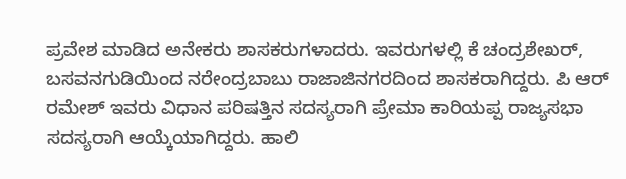ಪ್ರವೇಶ ಮಾಡಿದ ಅನೇಕರು ಶಾಸಕರುಗಳಾದರು. ಇವರುಗಳಲ್ಲಿ ಕೆ ಚಂದ್ರಶೇಖರ್, ಬಸವನಗುಡಿಯಿಂದ ನರೇಂದ್ರಬಾಬು ರಾಜಾಜಿನಗರದಿಂದ ಶಾಸಕರಾಗಿದ್ದರು. ಪಿ ಆರ್ ರಮೇಶ್ ಇವರು ವಿಧಾನ ಪರಿಷತ್ತಿನ ಸದಸ್ಯರಾಗಿ ಪ್ರೇಮಾ ಕಾರಿಯಪ್ಪ ರಾಜ್ಯಸಭಾ ಸದಸ್ಯರಾಗಿ ಆಯ್ಕೆಯಾಗಿದ್ದರು. ಹಾಲಿ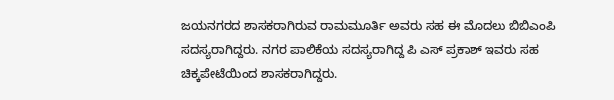ಜಯನಗರದ ಶಾಸಕರಾಗಿರುವ ರಾಮಮೂರ್ತಿ ಅವರು ಸಹ ಈ ಮೊದಲು ಬಿಬಿಎಂಪಿ ಸದಸ್ಯರಾಗಿದ್ದರು. ನಗರ ಪಾಲಿಕೆಯ ಸದಸ್ಯರಾಗಿದ್ದ ಪಿ ಎಸ್ ಪ್ರಕಾಶ್ ಇವರು ಸಹ ಚಿಕ್ಕಪೇಟೆಯಿಂದ ಶಾಸಕರಾಗಿದ್ದರು.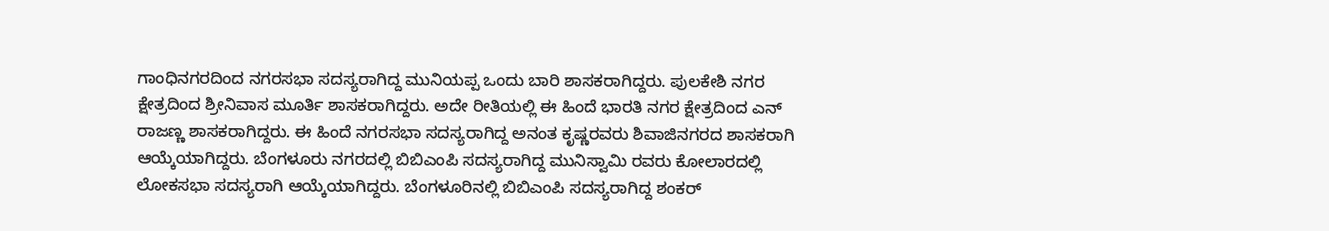ಗಾಂಧಿನಗರದಿಂದ ನಗರಸಭಾ ಸದಸ್ಯರಾಗಿದ್ದ ಮುನಿಯಪ್ಪ ಒಂದು ಬಾರಿ ಶಾಸಕರಾಗಿದ್ದರು. ಪುಲಕೇಶಿ ನಗರ ಕ್ಷೇತ್ರದಿಂದ ಶ್ರೀನಿವಾಸ ಮೂರ್ತಿ ಶಾಸಕರಾಗಿದ್ದರು. ಅದೇ ರೀತಿಯಲ್ಲಿ ಈ ಹಿಂದೆ ಭಾರತಿ ನಗರ ಕ್ಷೇತ್ರದಿಂದ ಎನ್ ರಾಜಣ್ಣ ಶಾಸಕರಾಗಿದ್ದರು. ಈ ಹಿಂದೆ ನಗರಸಭಾ ಸದಸ್ಯರಾಗಿದ್ದ ಅನಂತ ಕೃಷ್ಣರವರು ಶಿವಾಜಿನಗರದ ಶಾಸಕರಾಗಿ ಆಯ್ಕೆಯಾಗಿದ್ದರು. ಬೆಂಗಳೂರು ನಗರದಲ್ಲಿ ಬಿಬಿಎಂಪಿ ಸದಸ್ಯರಾಗಿದ್ದ ಮುನಿಸ್ವಾಮಿ ರವರು ಕೋಲಾರದಲ್ಲಿ ಲೋಕಸಭಾ ಸದಸ್ಯರಾಗಿ ಆಯ್ಕೆಯಾಗಿದ್ದರು. ಬೆಂಗಳೂರಿನಲ್ಲಿ ಬಿಬಿಎಂಪಿ ಸದಸ್ಯರಾಗಿದ್ದ ಶಂಕರ್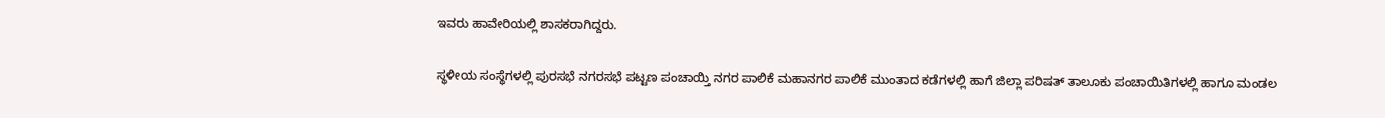ಇವರು ಹಾವೇರಿಯಲ್ಲಿ ಶಾಸಕರಾಗಿದ್ದರು.

ಸ್ಥಳೀಯ ಸಂಸ್ಥೆಗಳಲ್ಲಿ ಪುರಸಭೆ ನಗರಸಭೆ ಪಟ್ಟಣ ಪಂಚಾಯ್ತಿ ನಗರ ಪಾಲಿಕೆ ಮಹಾನಗರ ಪಾಲಿಕೆ ಮುಂತಾದ ಕಡೆಗಳಲ್ಲಿ ಹಾಗೆ ಜಿಲ್ಲಾ ಪರಿಷತ್ ತಾಲೂಕು ಪಂಚಾಯಿತಿಗಳಲ್ಲಿ ಹಾಗೂ ಮಂಡಲ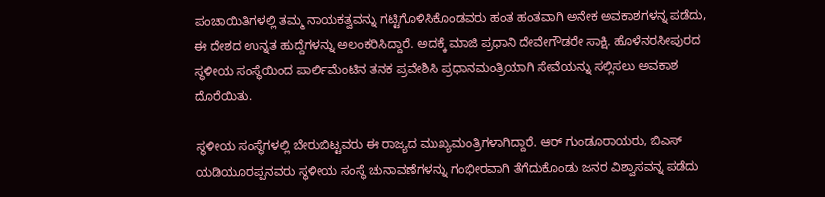ಪಂಚಾಯಿತಿಗಳಲ್ಲಿ ತಮ್ಮ ನಾಯಕತ್ವವನ್ನು ಗಟ್ಟಿಗೊಳಿಸಿಕೊಂಡವರು ಹಂತ ಹಂತವಾಗಿ ಅನೇಕ ಅವಕಾಶಗಳನ್ನ ಪಡೆದು, ಈ ದೇಶದ ಉನ್ನತ ಹುದ್ದೆಗಳನ್ನು ಅಲಂಕರಿಸಿದ್ದಾರೆ. ಅದಕ್ಕೆ ಮಾಜಿ ಪ್ರಧಾನಿ ದೇವೇಗೌಡರೇ ಸಾಕ್ಷಿ. ಹೊಳೆನರಸೀಪುರದ ಸ್ಥಳೀಯ ಸಂಸ್ಥೆಯಿಂದ ಪಾರ್ಲಿಮೆಂಟಿನ ತನಕ ಪ್ರವೇಶಿಸಿ ಪ್ರಧಾನಮಂತ್ರಿಯಾಗಿ ಸೇವೆಯನ್ನು ಸಲ್ಲಿಸಲು ಅವಕಾಶ ದೊರೆಯಿತು.

ಸ್ಥಳೀಯ ಸಂಸ್ಥೆಗಳಲ್ಲಿ ಬೇರುಬಿಟ್ಟವರು ಈ ರಾಜ್ಯದ ಮುಖ್ಯಮಂತ್ರಿಗಳಾಗಿದ್ದಾರೆ. ಆರ್ ಗುಂಡೂರಾಯರು, ಬಿಎಸ್ ಯಡಿಯೂರಪ್ಪನವರು ಸ್ಥಳೀಯ ಸಂಸ್ಥೆ ಚುನಾವಣೆಗಳನ್ನು ಗಂಭೀರವಾಗಿ ತೆಗೆದುಕೊಂಡು ಜನರ ವಿಶ್ವಾಸವನ್ನ ಪಡೆದು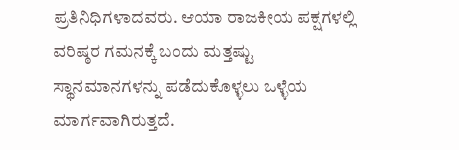ಪ್ರತಿನಿಧಿಗಳಾದವರು. ಆಯಾ ರಾಜಕೀಯ ಪಕ್ಷಗಳಲ್ಲಿ ವರಿಷ್ಠರ ಗಮನಕ್ಕೆ ಬಂದು ಮತ್ತಷ್ಟು ಸ್ಥಾನಮಾನಗಳನ್ನು ಪಡೆದುಕೊಳ್ಳಲು ಒಳ್ಳೆಯ ಮಾರ್ಗವಾಗಿರುತ್ತದೆ.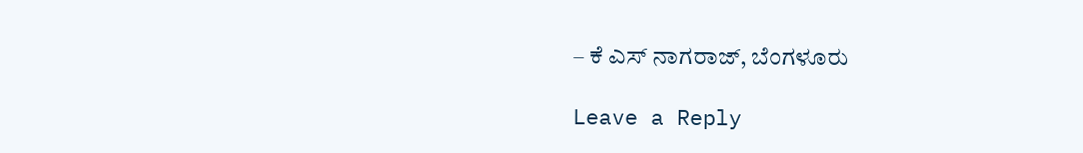– ಕೆ ಎಸ್ ನಾಗರಾಜ್, ಬೆಂಗಳೂರು

Leave a Reply